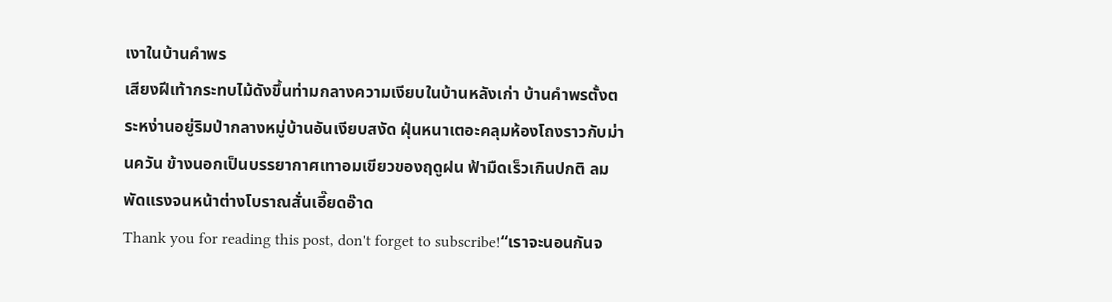เงาในบ้านคำพร
เสียงฝีเท้ากระทบไม้ดังขึ้นท่ามกลางความเงียบในบ้านหลังเก่า บ้านคำพรตั้งตระหง่านอยู่ริมป่ากลางหมู่บ้านอันเงียบสงัด ฝุ่นหนาเตอะคลุมห้องโถงราวกับม่านควัน ข้างนอกเป็นบรรยากาศเทาอมเขียวของฤดูฝน ฟ้ามืดเร็วเกินปกติ ลมพัดแรงจนหน้าต่างโบราณสั่นเอี๊ยดอ๊าด
Thank you for reading this post, don't forget to subscribe!“เราจะนอนกันจ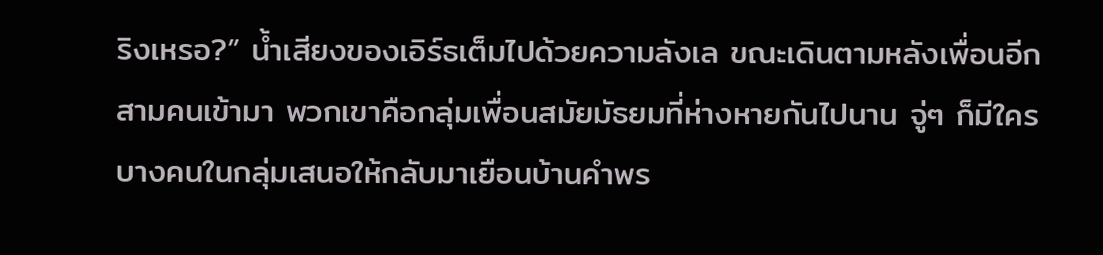ริงเหรอ?” น้ำเสียงของเอิร์ธเต็มไปด้วยความลังเล ขณะเดินตามหลังเพื่อนอีกสามคนเข้ามา พวกเขาคือกลุ่มเพื่อนสมัยมัธยมที่ห่างหายกันไปนาน จู่ๆ ก็มีใครบางคนในกลุ่มเสนอให้กลับมาเยือนบ้านคำพร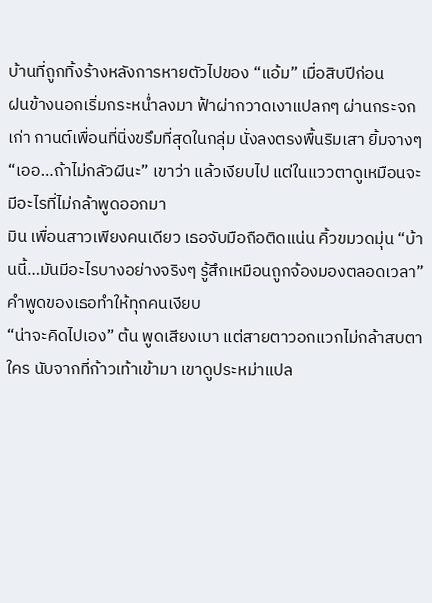บ้านที่ถูกทิ้งร้างหลังการหายตัวไปของ “แอ้ม” เมื่อสิบปีก่อน
ฝนข้างนอกเริ่มกระหน่ำลงมา ฟ้าผ่ากวาดเงาแปลกๆ ผ่านกระจกเก่า กานต์เพื่อนที่นิ่งขรึมที่สุดในกลุ่ม นั่งลงตรงพื้นริมเสา ยิ้มจางๆ “เออ…ถ้าไม่กลัวผีนะ” เขาว่า แล้วเงียบไป แต่ในแววตาดูเหมือนจะมีอะไรที่ไม่กล้าพูดออกมา
มิน เพื่อนสาวเพียงคนเดียว เธอจับมือถือติดแน่น คิ้วขมวดมุ่น “บ้านนี้…มันมีอะไรบางอย่างจริงๆ รู้สึกเหมือนถูกจ้องมองตลอดเวลา” คำพูดของเธอทำให้ทุกคนเงียบ
“น่าจะคิดไปเอง” ต้น พูดเสียงเบา แต่สายตาวอกแวกไม่กล้าสบตาใคร นับจากที่ก้าวเท้าเข้ามา เขาดูประหม่าแปล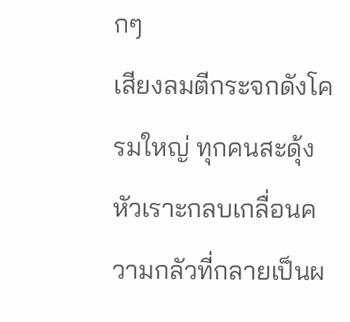กๆ
เสียงลมตีกระจกดังโครมใหญ่ ทุกคนสะดุ้ง หัวเราะกลบเกลื่อนความกลัวที่กลายเป็นผ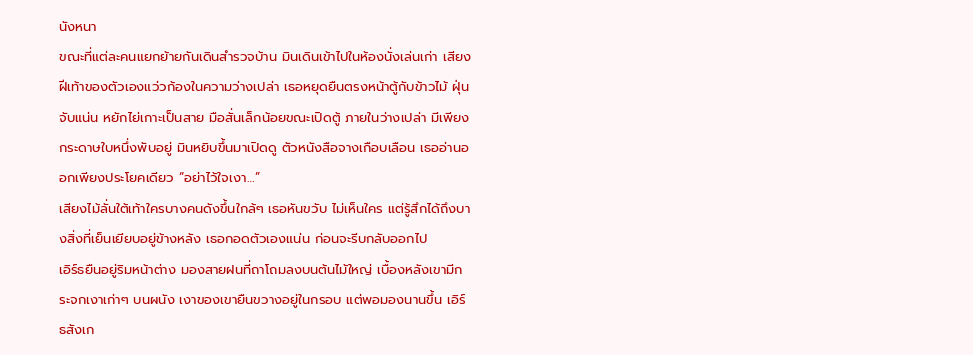นังหนา
ขณะที่แต่ละคนแยกย้ายกันเดินสำรวจบ้าน มินเดินเข้าไปในห้องนั่งเล่นเก่า เสียงฝีเท้าของตัวเองแว่วก้องในความว่างเปล่า เธอหยุดยืนตรงหน้าตู้กับข้าวไม้ ฝุ่นจับแน่น หยักไย่เกาะเป็นสาย มือสั่นเล็กน้อยขณะเปิดตู้ ภายในว่างเปล่า มีเพียงกระดาษใบหนึ่งพับอยู่ มินหยิบขึ้นมาเปิดดู ตัวหนังสือจางเกือบเลือน เธออ่านออกเพียงประโยคเดียว “อย่าไว้ใจเงา…”
เสียงไม้ลั่นใต้เท้าใครบางคนดังขึ้นใกล้ๆ เธอหันขวับ ไม่เห็นใคร แต่รู้สึกได้ถึงบางสิ่งที่เย็นเยียบอยู่ข้างหลัง เธอกอดตัวเองแน่น ก่อนจะรีบกลับออกไป
เอิร์ธยืนอยู่ริมหน้าต่าง มองสายฝนที่ถาโถมลงบนต้นไม้ใหญ่ เบื้องหลังเขามีกระจกเงาเก่าๆ บนผนัง เงาของเขายืนขวางอยู่ในกรอบ แต่พอมองนานขึ้น เอิร์ธสังเก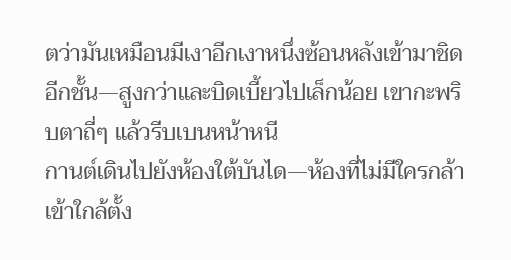ตว่ามันเหมือนมีเงาอีกเงาหนึ่งซ้อนหลังเข้ามาชิดอีกชั้น—สูงกว่าและบิดเบี้ยวไปเล็กน้อย เขากะพริบตาถี่ๆ แล้วรีบเบนหน้าหนี
กานต์เดินไปยังห้องใต้บันได—ห้องที่ไม่มีใครกล้าเข้าใกล้ตั้ง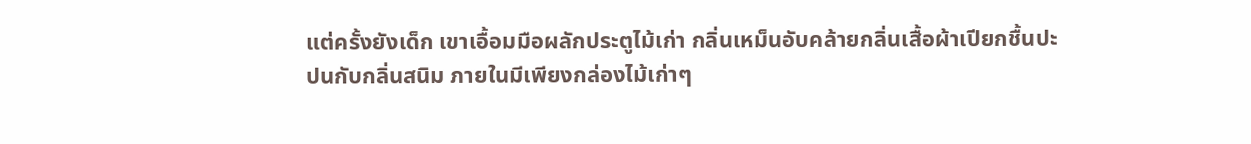แต่ครั้งยังเด็ก เขาเอื้อมมือผลักประตูไม้เก่า กลิ่นเหม็นอับคล้ายกลิ่นเสื้อผ้าเปียกชื้นปะปนกับกลิ่นสนิม ภายในมีเพียงกล่องไม้เก่าๆ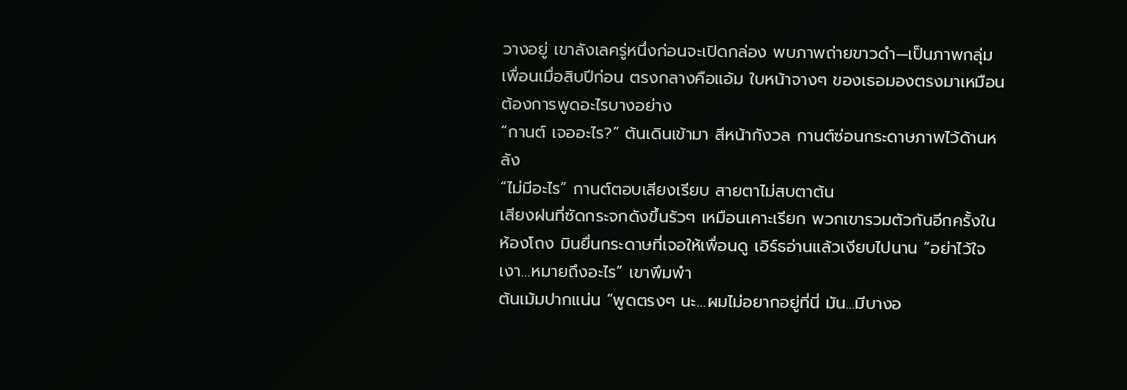วางอยู่ เขาลังเลครู่หนึ่งก่อนจะเปิดกล่อง พบภาพถ่ายขาวดำ—เป็นภาพกลุ่มเพื่อนเมื่อสิบปีก่อน ตรงกลางคือแอ้ม ใบหน้าจางๆ ของเธอมองตรงมาเหมือนต้องการพูดอะไรบางอย่าง
“กานต์ เจออะไร?” ต้นเดินเข้ามา สีหน้ากังวล กานต์ซ่อนกระดาษภาพไว้ด้านหลัง
“ไม่มีอะไร” กานต์ตอบเสียงเรียบ สายตาไม่สบตาต้น
เสียงฝนที่ซัดกระจกดังขึ้นรัวๆ เหมือนเคาะเรียก พวกเขารวมตัวกันอีกครั้งในห้องโถง มินยื่นกระดาษที่เจอให้เพื่อนดู เอิร์ธอ่านแล้วเงียบไปนาน “อย่าไว้ใจเงา…หมายถึงอะไร” เขาพึมพำ
ต้นเม้มปากแน่น “พูดตรงๆ นะ…ผมไม่อยากอยู่ที่นี่ มัน…มีบางอ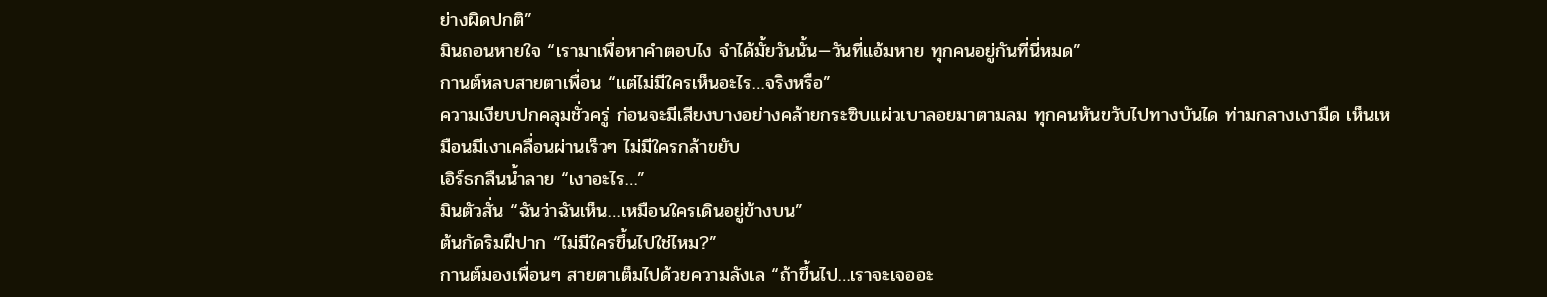ย่างผิดปกติ”
มินถอนหายใจ “เรามาเพื่อหาคำตอบไง จำได้มั้ยวันนั้น—วันที่แอ้มหาย ทุกคนอยู่กันที่นี่หมด”
กานต์หลบสายตาเพื่อน “แต่ไม่มีใครเห็นอะไร…จริงหรือ”
ความเงียบปกคลุมชั่วครู่ ก่อนจะมีเสียงบางอย่างคล้ายกระซิบแผ่วเบาลอยมาตามลม ทุกคนหันขวับไปทางบันได ท่ามกลางเงามืด เห็นเหมือนมีเงาเคลื่อนผ่านเร็วๆ ไม่มีใครกล้าขยับ
เอิร์ธกลืนน้ำลาย “เงาอะไร…”
มินตัวสั่น “ฉันว่าฉันเห็น…เหมือนใครเดินอยู่ข้างบน”
ต้นกัดริมฝีปาก “ไม่มีใครขึ้นไปใช่ไหม?”
กานต์มองเพื่อนๆ สายตาเต็มไปด้วยความลังเล “ถ้าขึ้นไป…เราจะเจออะ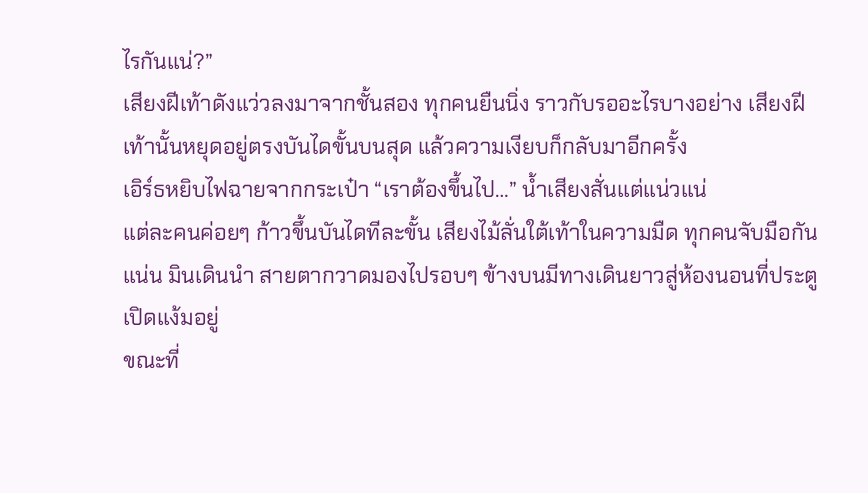ไรกันแน่?”
เสียงฝีเท้าดังแว่วลงมาจากชั้นสอง ทุกคนยืนนิ่ง ราวกับรออะไรบางอย่าง เสียงฝีเท้านั้นหยุดอยู่ตรงบันไดขั้นบนสุด แล้วความเงียบก็กลับมาอีกครั้ง
เอิร์ธหยิบไฟฉายจากกระเป๋า “เราต้องขึ้นไป…” น้ำเสียงสั่นแต่แน่วแน่
แต่ละคนค่อยๆ ก้าวขึ้นบันไดทีละขั้น เสียงไม้ลั่นใต้เท้าในความมืด ทุกคนจับมือกันแน่น มินเดินนำ สายตากวาดมองไปรอบๆ ข้างบนมีทางเดินยาวสู่ห้องนอนที่ประตูเปิดแง้มอยู่
ขณะที่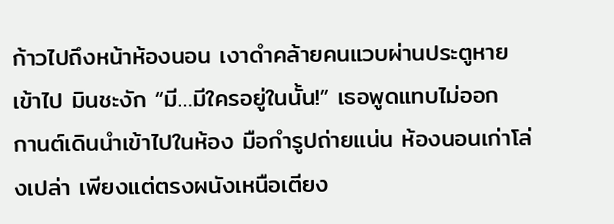ก้าวไปถึงหน้าห้องนอน เงาดำคล้ายคนแวบผ่านประตูหายเข้าไป มินชะงัก “มี…มีใครอยู่ในนั้น!” เธอพูดแทบไม่ออก
กานต์เดินนำเข้าไปในห้อง มือกำรูปถ่ายแน่น ห้องนอนเก่าโล่งเปล่า เพียงแต่ตรงผนังเหนือเตียง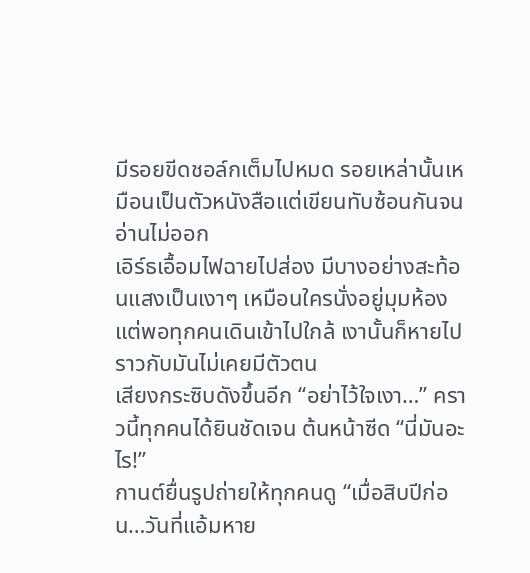มีรอยขีดชอล์กเต็มไปหมด รอยเหล่านั้นเหมือนเป็นตัวหนังสือแต่เขียนทับซ้อนกันจนอ่านไม่ออก
เอิร์ธเอื้อมไฟฉายไปส่อง มีบางอย่างสะท้อนแสงเป็นเงาๆ เหมือนใครนั่งอยู่มุมห้อง แต่พอทุกคนเดินเข้าไปใกล้ เงานั้นก็หายไป ราวกับมันไม่เคยมีตัวตน
เสียงกระซิบดังขึ้นอีก “อย่าไว้ใจเงา…” คราวนี้ทุกคนได้ยินชัดเจน ต้นหน้าซีด “นี่มันอะไร!”
กานต์ยื่นรูปถ่ายให้ทุกคนดู “เมื่อสิบปีก่อน…วันที่แอ้มหาย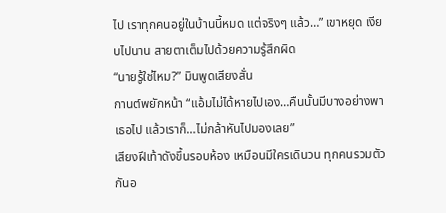ไป เราทุกคนอยู่ในบ้านนี้หมด แต่จริงๆ แล้ว…” เขาหยุด เงียบไปนาน สายตาเต็มไปด้วยความรู้สึกผิด
“นายรู้ใช่ไหม?” มินพูดเสียงสั่น
กานต์พยักหน้า “แอ้มไม่ได้หายไปเอง…คืนนั้นมีบางอย่างพาเธอไป แล้วเราก็…ไม่กล้าหันไปมองเลย”
เสียงฝีเท้าดังขึ้นรอบห้อง เหมือนมีใครเดินวน ทุกคนรวมตัวกันอ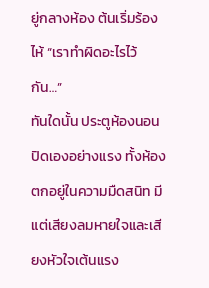ยู่กลางห้อง ต้นเริ่มร้องไห้ “เราทำผิดอะไรไว้กัน…”
ทันใดนั้น ประตูห้องนอนปิดเองอย่างแรง ทั้งห้องตกอยู่ในความมืดสนิท มีแต่เสียงลมหายใจและเสียงหัวใจเต้นแรง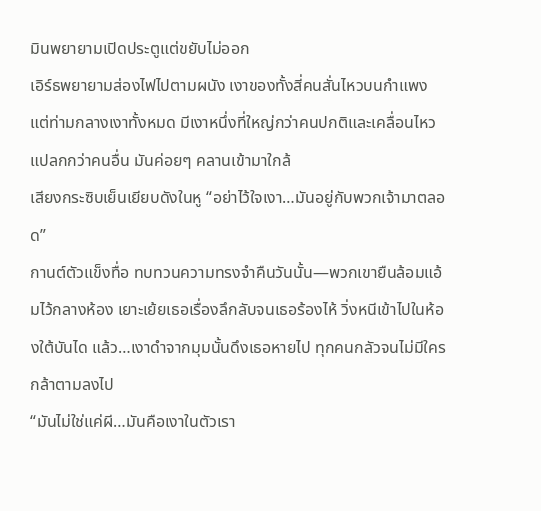มินพยายามเปิดประตูแต่ขยับไม่ออก
เอิร์ธพยายามส่องไฟไปตามผนัง เงาของทั้งสี่คนสั่นไหวบนกำแพง แต่ท่ามกลางเงาทั้งหมด มีเงาหนึ่งที่ใหญ่กว่าคนปกติและเคลื่อนไหวแปลกกว่าคนอื่น มันค่อยๆ คลานเข้ามาใกล้
เสียงกระซิบเย็นเยียบดังในหู “อย่าไว้ใจเงา…มันอยู่กับพวกเจ้ามาตลอด”
กานต์ตัวแข็งทื่อ ทบทวนความทรงจำคืนวันนั้น—พวกเขายืนล้อมแอ้มไว้กลางห้อง เยาะเย้ยเธอเรื่องลึกลับจนเธอร้องไห้ วิ่งหนีเข้าไปในห้องใต้บันได แล้ว…เงาดำจากมุมนั้นดึงเธอหายไป ทุกคนกลัวจนไม่มีใครกล้าตามลงไป
“มันไม่ใช่แค่ผี…มันคือเงาในตัวเรา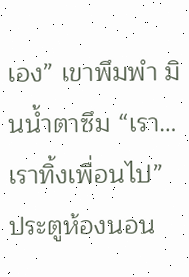เอง” เขาพึมพำ มินน้ำตาซึม “เรา…เราทิ้งเพื่อนไป”
ประตูห้องนอน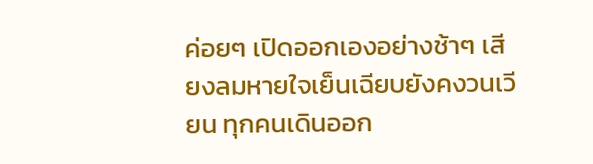ค่อยๆ เปิดออกเองอย่างช้าๆ เสียงลมหายใจเย็นเฉียบยังคงวนเวียน ทุกคนเดินออก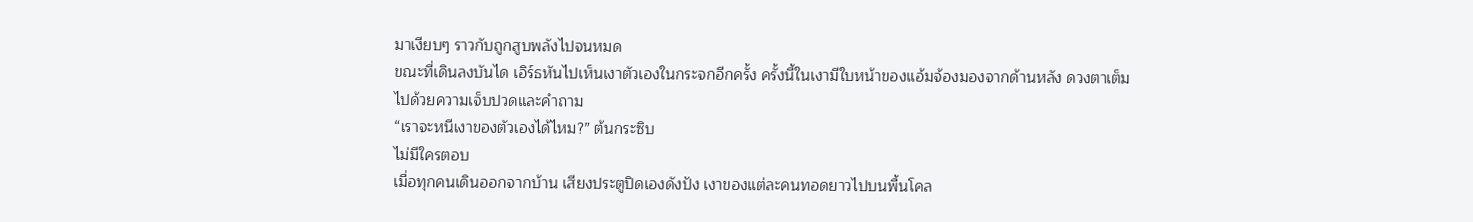มาเงียบๆ ราวกับถูกสูบพลังไปจนหมด
ขณะที่เดินลงบันได เอิร์ธหันไปเห็นเงาตัวเองในกระจกอีกครั้ง ครั้งนี้ในเงามีใบหน้าของแอ้มจ้องมองจากด้านหลัง ดวงตาเต็มไปด้วยความเจ็บปวดและคำถาม
“เราจะหนีเงาของตัวเองได้ไหม?” ต้นกระซิบ
ไม่มีใครตอบ
เมื่อทุกคนเดินออกจากบ้าน เสียงประตูปิดเองดังปัง เงาของแต่ละคนทอดยาวไปบนพื้นโคล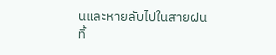นและหายลับไปในสายฝน
ทิ้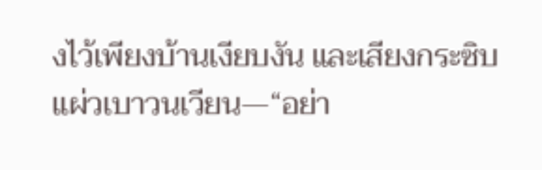งไว้เพียงบ้านเงียบงัน และเสียงกระซิบแผ่วเบาวนเวียน—“อย่า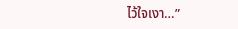ไว้ใจเงา…”